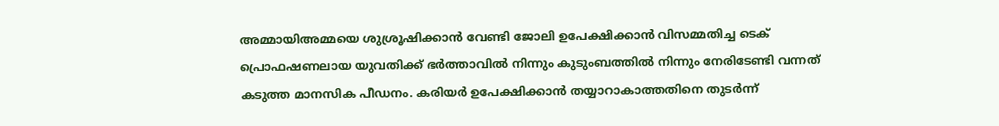അമ്മായിഅമ്മയെ ശുശ്രൂഷിക്കാൻ വേണ്ടി ജോലി ഉപേക്ഷിക്കാൻ വിസമ്മതിച്ച ടെക് പ്രൊഫഷണലായ യുവതിക്ക് ഭർത്താവിൽ നിന്നും കുടുംബത്തിൽ നിന്നും നേരിടേണ്ടി വന്നത് കടുത്ത മാനസിക പീഡനം. കരിയർ ഉപേക്ഷിക്കാൻ തയ്യാറാകാത്തതിനെ തുടർന്ന്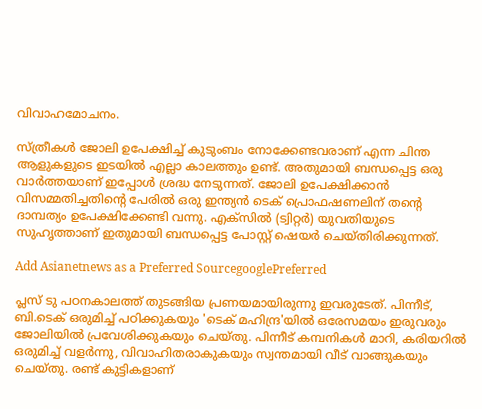വിവാഹമോചനം.

സ്ത്രീകൾ ജോലി ഉപേക്ഷിച്ച് കുടുംബം നോക്കേണ്ടവരാണ് എന്ന ചിന്ത ആളുകളുടെ ഇടയിൽ എല്ലാ കാലത്തും ഉണ്ട്. അതുമായി ബന്ധപ്പെട്ട ഒരു വാർത്തയാണ് ഇപ്പോൾ ശ്രദ്ധ നേടുന്നത്. ജോലി ഉപേക്ഷിക്കാൻ വിസമ്മതിച്ചതിന്റെ പേരിൽ ഒരു ഇന്ത്യൻ ടെക് പ്രൊഫഷണലിന് തന്റെ ദാമ്പത്യം ഉപേക്ഷിക്കേണ്ടി വന്നു. എക്സിൽ (ട്വിറ്റർ) യുവതിയുടെ സുഹൃത്താണ് ഇതുമായി ബന്ധപ്പെട്ട പോസ്റ്റ് ഷെയർ ചെയ്തിരിക്കുന്നത്.

Add Asianetnews as a Preferred SourcegooglePreferred

പ്ലസ് ടു പഠനകാലത്ത് തുടങ്ങിയ പ്രണയമായിരുന്നു ഇവരുടേത്. പിന്നീട്, ബി.ടെക് ഒരുമിച്ച് പഠിക്കുകയും 'ടെക് മഹിന്ദ്ര'യിൽ ഒരേസമയം ഇരുവരും ജോലിയിൽ പ്രവേശിക്കുകയും ചെയ്തു. പിന്നീട് കമ്പനികൾ മാറി, കരിയറിൽ ഒരുമിച്ച് വളർന്നു, വിവാഹിതരാകുകയും സ്വന്തമായി വീട് വാങ്ങുകയും ചെയ്തു. രണ്ട് കുട്ടികളാണ്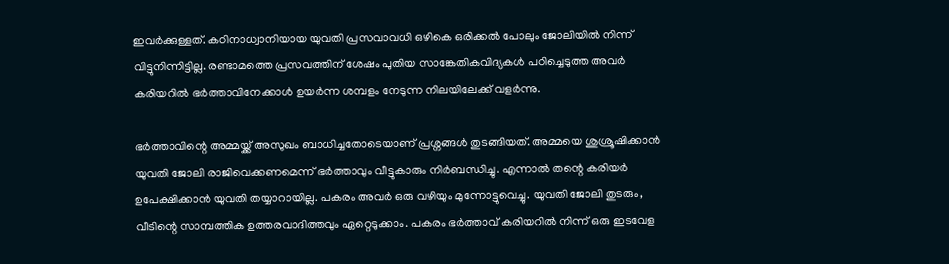ഇവർക്കുള്ളത്. കഠിനാധ്വാനിയായ യുവതി പ്രസവാവധി ഒഴികെ ഒരിക്കൽ പോലും ജോലിയിൽ നിന്ന് വിട്ടുനിന്നിട്ടില്ല. രണ്ടാമത്തെ പ്രസവത്തിന് ശേഷം പുതിയ സാങ്കേതികവിദ്യകൾ പഠിച്ചെടുത്ത അവർ കരിയറിൽ ഭർത്താവിനേക്കാൾ ഉയർന്ന ശമ്പളം നേടുന്ന നിലയിലേക്ക് വളർന്നു.

ഭർത്താവിന്റെ അമ്മയ്ക്ക് അസുഖം ബാധിച്ചതോടെയാണ് പ്രശ്നങ്ങൾ തുടങ്ങിയത്. അമ്മയെ ശുശ്രൂഷിക്കാൻ യുവതി ജോലി രാജിവെക്കണമെന്ന് ഭർത്താവും വീട്ടുകാരും നിർബന്ധിച്ചു. എന്നാൽ തന്റെ കരിയർ ഉപേക്ഷിക്കാൻ യുവതി തയ്യാറായില്ല. പകരം അവർ ഒരു വഴിയും മുന്നോട്ടുവെച്ചു. യുവതി ജോലി തുടരും, വീടിന്റെ സാമ്പത്തിക ഉത്തരവാദിത്തവും ഏറ്റെടുക്കാം. പകരം ഭർത്താവ് കരിയറിൽ നിന്ന് ഒരു ഇടവേള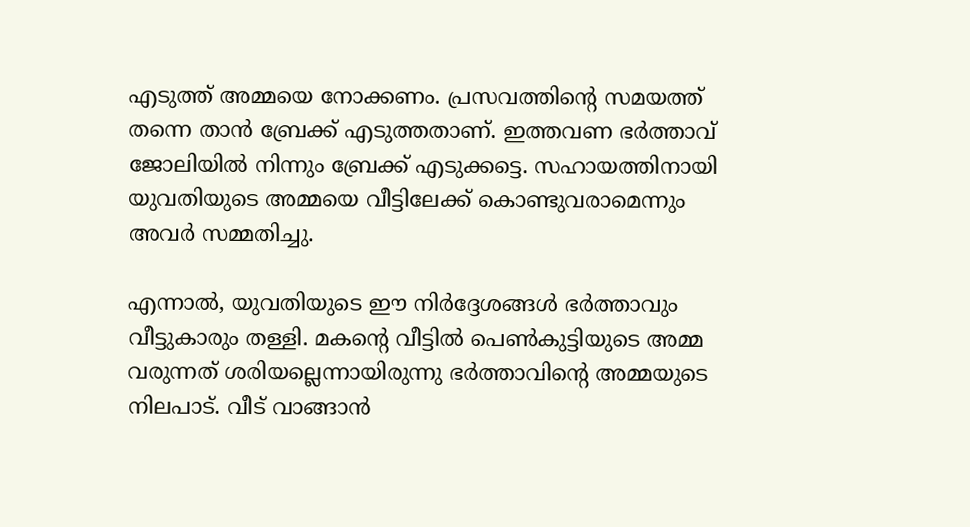എടുത്ത് അമ്മയെ നോക്കണം. പ്രസവത്തിന്റെ സമയത്ത് തന്നെ താൻ ബ്രേക്ക് എടുത്തതാണ്. ഇത്തവണ ഭർത്താവ് ജോലിയിൽ നിന്നും ബ്രേക്ക് എടുക്കട്ടെ. സഹായത്തിനായി യുവതിയുടെ അമ്മയെ വീട്ടിലേക്ക് കൊണ്ടുവരാമെന്നും അവർ സമ്മതിച്ചു.

എന്നാൽ, യുവതിയുടെ ഈ നിർദ്ദേശങ്ങൾ ഭർത്താവും വീട്ടുകാരും തള്ളി. മകന്റെ വീട്ടിൽ പെൺകുട്ടിയുടെ അമ്മ വരുന്നത് ശരിയല്ലെന്നായിരുന്നു ഭർത്താവിന്റെ അമ്മയുടെ നിലപാട്. വീട് വാങ്ങാൻ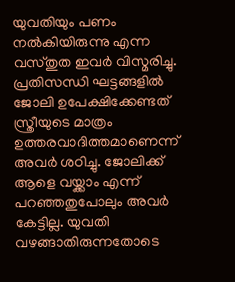യുവതിയും പണം നൽകിയിരുന്നു എന്ന വസ്തുത ഇവർ വിസ്മരിച്ചു. പ്രതിസന്ധി ഘട്ടങ്ങളിൽ ജോലി ഉപേക്ഷിക്കേണ്ടത് സ്ത്രീയുടെ മാത്രം ഉത്തരവാദിത്തമാണെന്ന് അവർ ശഠിച്ചു. ജോലിക്ക് ആളെ വയ്ക്കാം എന്ന് പറഞ്ഞതുപോലും അവർ കേട്ടില്ല. യുവതി വഴങ്ങാതിരുന്നതോടെ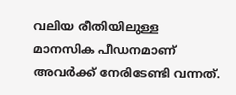വലിയ രീതിയിലുള്ള മാനസിക പീഡനമാണ് അവർക്ക് നേരിടേണ്ടി വന്നത്.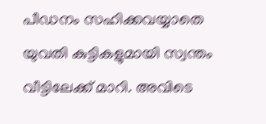പീഡനം സഹിക്കവയ്യാതെ യുവതി കുട്ടികളുമായി സ്വന്തം വീട്ടിലേക്ക് മാറി. അവിടെ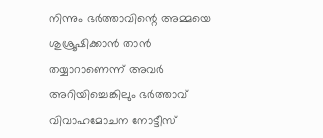നിന്നും ഭർത്താവിന്റെ അമ്മയെ ശുശ്രൂഷിക്കാൻ താൻ തയ്യാറാണെന്ന് അവർ അറിയിച്ചെങ്കിലും ഭർത്താവ് വിവാഹമോചന നോട്ടീസ്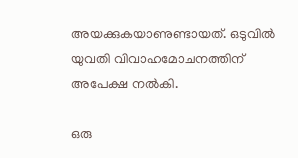അയക്കുകയാണുണ്ടായത്. ഒടുവിൽ യുവതി വിവാഹമോചനത്തിന് അപേക്ഷ നൽകി.

ഒരു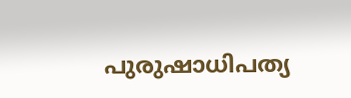പുരുഷാധിപത്യ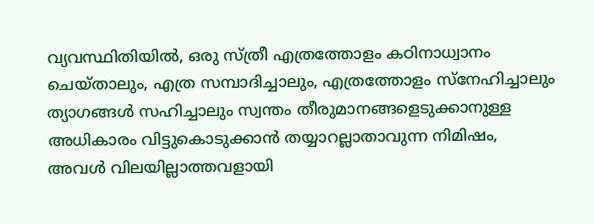വ്യവസ്ഥിതിയിൽ, ഒരു സ്ത്രീ എത്രത്തോളം കഠിനാധ്വാനം ചെയ്താലും, എത്ര സമ്പാദിച്ചാലും, എത്രത്തോളം സ്നേഹിച്ചാലും ത്യാഗങ്ങൾ സഹിച്ചാലും സ്വന്തം തീരുമാനങ്ങളെടുക്കാനുള്ള അധികാരം വിട്ടുകൊടുക്കാൻ തയ്യാറല്ലാതാവുന്ന നിമിഷം, അവൾ വിലയില്ലാത്തവളായി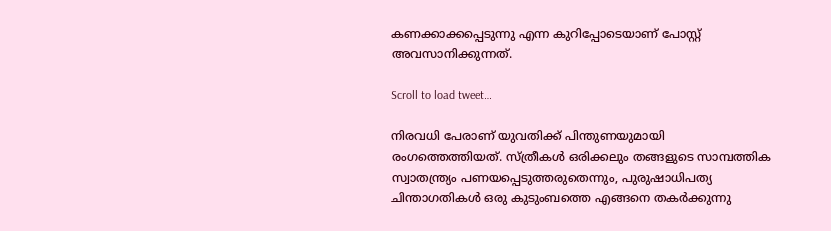കണക്കാക്കപ്പെടുന്നു എന്ന കുറിപ്പോടെയാണ് പോസ്റ്റ് അവസാനിക്കുന്നത്.

Scroll to load tweet…

നിരവധി പേരാണ് യുവതിക്ക് പിന്തുണയുമായി രംഗത്തെത്തിയത്. സ്ത്രീകൾ ഒരിക്കലും തങ്ങളുടെ സാമ്പത്തിക സ്വാതന്ത്ര്യം പണയപ്പെടുത്തരുതെന്നും, പുരുഷാധിപത്യ ചിന്താഗതികൾ ഒരു കുടുംബത്തെ എങ്ങനെ തകർക്കുന്നു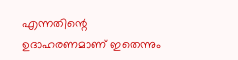എന്നതിന്റെ ഉദാഹരണമാണ് ഇതെന്നും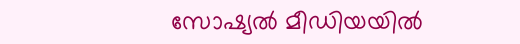സോഷ്യൽ മീഡിയയിൽ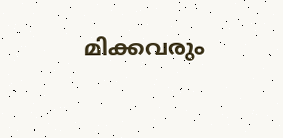മിക്കവരും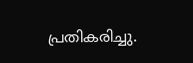പ്രതികരിച്ചു.